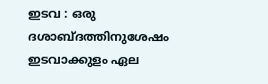ഇടവ : ഒരു ദശാബ്ദത്തിനുശേഷം ഇടവാക്കുളം ഏല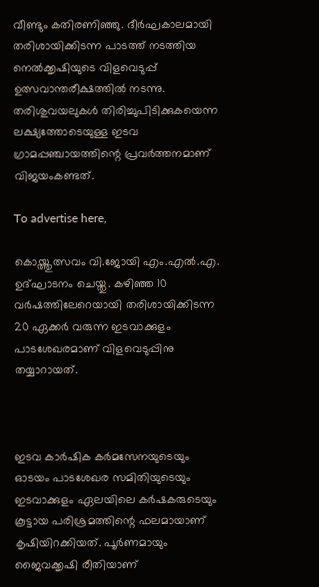വീണ്ടും കതിരണിഞ്ഞു. ദീർഘകാലമായി തരിശായിക്കിടന്ന പാടത്ത്‌ നടത്തിയ നെൽക്കൃഷിയുടെ വിളവെടുപ്പ് ഉത്സവാന്തരീക്ഷത്തിൽ നടന്നു. തരിശുവയലുകൾ തിരിച്ചുപിടിക്കുകയെന്ന ലക്ഷ്യത്തോടെയുള്ള ഇടവ ഗ്രാമപ്പഞ്ചായത്തിന്റെ പ്രവർത്തനമാണ് വിജയംകണ്ടത്.

To advertise here,

കൊയ്ത്തുത്സവം വി.ജോയി എം.എൽ.എ. ഉദ്ഘാടനം ചെയ്തു. കഴിഞ്ഞ 10 വർഷത്തിലേറെയായി തരിശായിക്കിടന്ന 20 ഏക്കർ വരുന്ന ഇടവാക്കുളം പാടശേഖരമാണ് വിളവെടുപ്പിനു തയ്യാറായത്.



ഇടവ കാർഷിക കർമസേനയുടെയും ഓടയം പാടശേഖര സമിതിയുടെയും ഇടവാക്കുളം ഏലയിലെ കർഷകരുടെയും കൂട്ടായ പരിശ്രമത്തിന്റെ ഫലമായാണ് കൃഷിയിറക്കിയത്. പൂർണമായും ജൈവക്കൃഷി രീതിയാണ്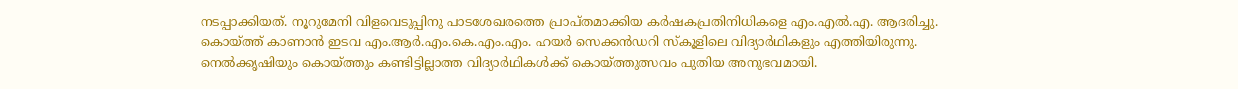നടപ്പാക്കിയത്. നൂറുമേനി വിളവെടുപ്പിനു പാടശേഖരത്തെ പ്രാപ്തമാക്കിയ കർഷകപ്രതിനിധികളെ എം.എൽ.എ. ആദരിച്ചു. കൊയ്ത്ത് കാണാൻ ഇടവ എം.ആർ.എം.കെ.എം.എം. ഹയർ സെക്കൻഡറി സ്‌കൂളിലെ വിദ്യാർഥികളും എത്തിയിരുന്നു. നെൽക്കൃഷിയും കൊയ്ത്തും കണ്ടിട്ടില്ലാത്ത വിദ്യാർഥികൾക്ക് കൊയ്ത്തുത്സവം പുതിയ അനുഭവമായി.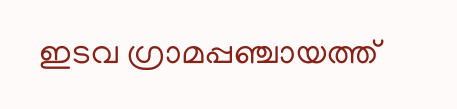ഇടവ ഗ്രാമപ്പഞ്ചായത്ത്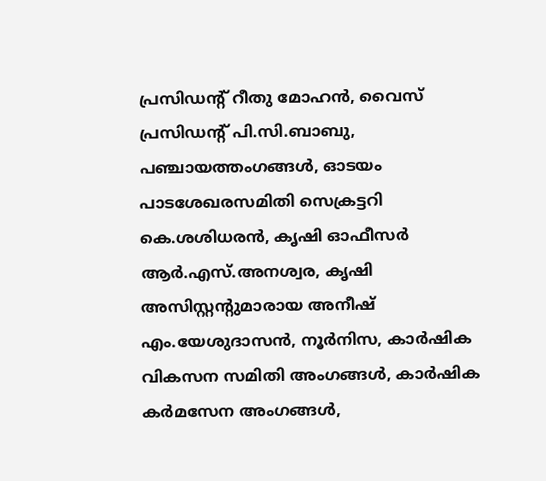പ്രസിഡന്റ് റീതു മോഹൻ, വൈസ് പ്രസിഡന്റ് പി.സി.ബാബു, പഞ്ചായത്തംഗങ്ങൾ, ഓടയം പാടശേഖരസമിതി സെക്രട്ടറി കെ.ശശിധരൻ, കൃഷി ഓഫീസർ ആർ.എസ്.അനശ്വര, കൃഷി അസിസ്റ്റന്റുമാരായ അനീഷ് എം.യേശുദാസൻ, നൂർനിസ, കാർഷിക വികസന സമിതി അംഗങ്ങൾ, കാർഷിക കർമസേന അംഗങ്ങൾ,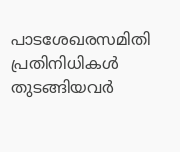പാടശേഖരസമിതി പ്രതിനിധികൾ തുടങ്ങിയവർ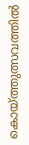കൊയ്ത്തുത്സവത്തിൽ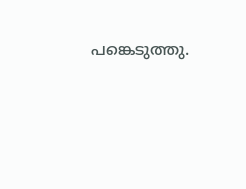പങ്കെടുത്തു.